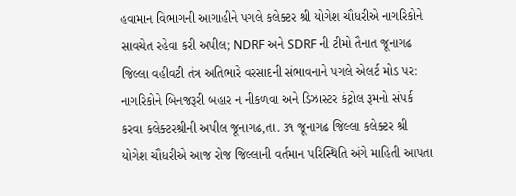હવામાન વિભાગની આગાહીને પગલે કલેક્ટર શ્રી યોગેશ ચૌધરીએ નાગરિકોને સાવચેત રહેવા કરી અપીલ; NDRF અને SDRF ની ટીમો તૈનાત જૂનાગઢ જિલ્લા વહીવટી તંત્ર અતિભારે વરસાદની સંભાવનાને પગલે એલર્ટ મોડ પર: નાગરિકોને બિનજરૂરી બહાર ન નીકળવા અને ડિઝાસ્ટર કંટ્રોલ રૂમનો સંપર્ક કરવા કલેક્ટરશ્રીની અપીલ જૂનાગઢ,તા. ૩૧ જૂનાગઢ જિલ્લા કલેક્ટર શ્રી યોગેશ ચૌધરીએ આજ રોજ જિલ્લાની વર્તમાન પરિસ્થિતિ અંગે માહિતી આપતા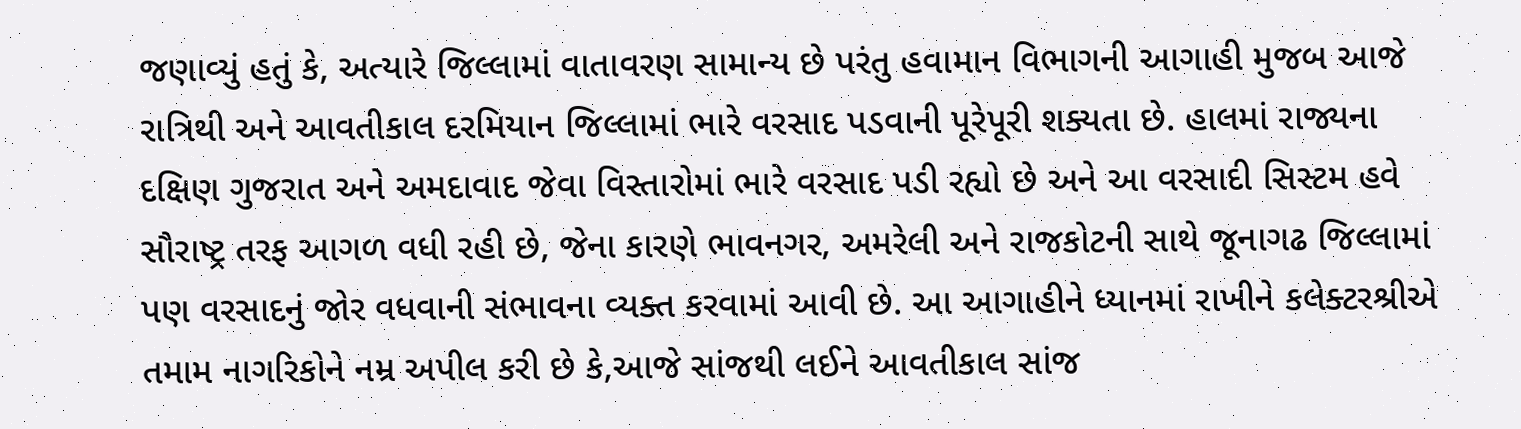જણાવ્યું હતું કે, અત્યારે જિલ્લામાં વાતાવરણ સામાન્ય છે પરંતુ હવામાન વિભાગની આગાહી મુજબ આજે રાત્રિથી અને આવતીકાલ દરમિયાન જિલ્લામાં ભારે વરસાદ પડવાની પૂરેપૂરી શક્યતા છે. હાલમાં રાજ્યના દક્ષિણ ગુજરાત અને અમદાવાદ જેવા વિસ્તારોમાં ભારે વરસાદ પડી રહ્યો છે અને આ વરસાદી સિસ્ટમ હવે સૌરાષ્ટ્ર તરફ આગળ વધી રહી છે, જેના કારણે ભાવનગર, અમરેલી અને રાજકોટની સાથે જૂનાગઢ જિલ્લામાં પણ વરસાદનું જોર વધવાની સંભાવના વ્યક્ત કરવામાં આવી છે. આ આગાહીને ધ્યાનમાં રાખીને કલેક્ટરશ્રીએ તમામ નાગરિકોને નમ્ર અપીલ કરી છે કે,આજે સાંજથી લઈને આવતીકાલ સાંજ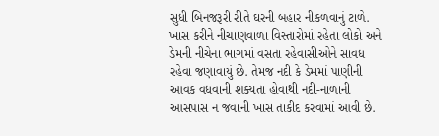સુધી બિનજરૂરી રીતે ઘરની બહાર નીકળવાનું ટાળે. ખાસ કરીને નીચાણવાળા વિસ્તારોમાં રહેતા લોકો અને ડેમની નીચેના ભાગમાં વસતા રહેવાસીઓને સાવધ રહેવા જણાવાયું છે. તેમજ નદી કે ડેમમાં પાણીની આવક વધવાની શક્યતા હોવાથી નદી-નાળાની આસપાસ ન જવાની ખાસ તાકીદ કરવામાં આવી છે.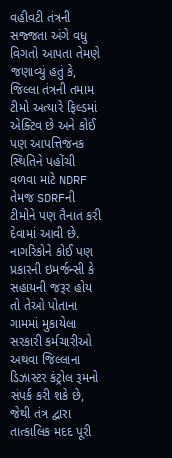વહીવટી તંત્રની સજ્જતા અંગે વધુ વિગતો આપતા તેમણે જણાવ્યું હતું કે, જિલ્લા તંત્રની તમામ ટીમો અત્યારે ફિલ્ડમાં એક્ટિવ છે અને કોઈ પણ આપત્તિજનક સ્થિતિને પહોંચી વળવા માટે NDRF તેમજ SDRFની ટીમોને પણ તૈનાત કરી દેવામાં આવી છે. નાગરિકોને કોઈ પણ પ્રકારની ઇમર્જન્સી કે સહાયની જરૂર હોય તો તેઓ પોતાના ગામમાં મુકાયેલા સરકારી કર્મચારીઓ અથવા જિલ્લાના ડિઝાસ્ટર કંટ્રોલ રૂમનો સંપર્ક કરી શકે છે, જેથી તંત્ર દ્વારા તાત્કાલિક મદદ પૂરી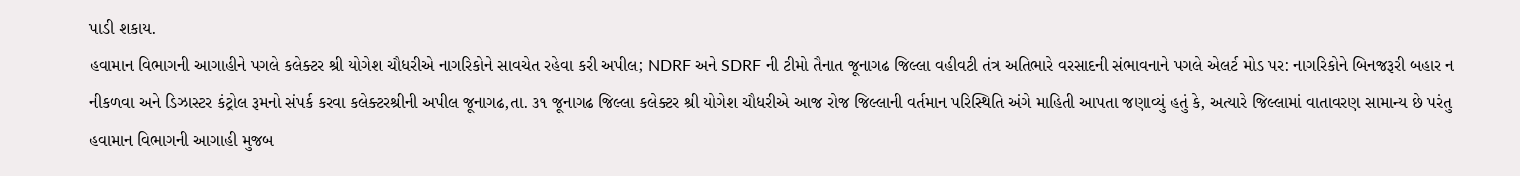પાડી શકાય.
હવામાન વિભાગની આગાહીને પગલે કલેક્ટર શ્રી યોગેશ ચૌધરીએ નાગરિકોને સાવચેત રહેવા કરી અપીલ; NDRF અને SDRF ની ટીમો તૈનાત જૂનાગઢ જિલ્લા વહીવટી તંત્ર અતિભારે વરસાદની સંભાવનાને પગલે એલર્ટ મોડ પર: નાગરિકોને બિનજરૂરી બહાર ન નીકળવા અને ડિઝાસ્ટર કંટ્રોલ રૂમનો સંપર્ક કરવા કલેક્ટરશ્રીની અપીલ જૂનાગઢ,તા. ૩૧ જૂનાગઢ જિલ્લા કલેક્ટર શ્રી યોગેશ ચૌધરીએ આજ રોજ જિલ્લાની વર્તમાન પરિસ્થિતિ અંગે માહિતી આપતા જણાવ્યું હતું કે, અત્યારે જિલ્લામાં વાતાવરણ સામાન્ય છે પરંતુ હવામાન વિભાગની આગાહી મુજબ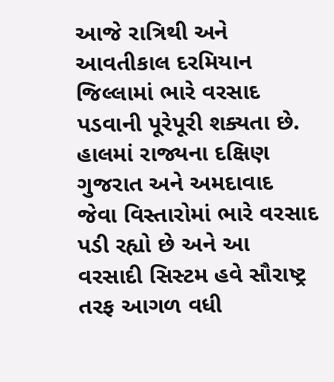આજે રાત્રિથી અને આવતીકાલ દરમિયાન જિલ્લામાં ભારે વરસાદ પડવાની પૂરેપૂરી શક્યતા છે. હાલમાં રાજ્યના દક્ષિણ ગુજરાત અને અમદાવાદ જેવા વિસ્તારોમાં ભારે વરસાદ પડી રહ્યો છે અને આ વરસાદી સિસ્ટમ હવે સૌરાષ્ટ્ર તરફ આગળ વધી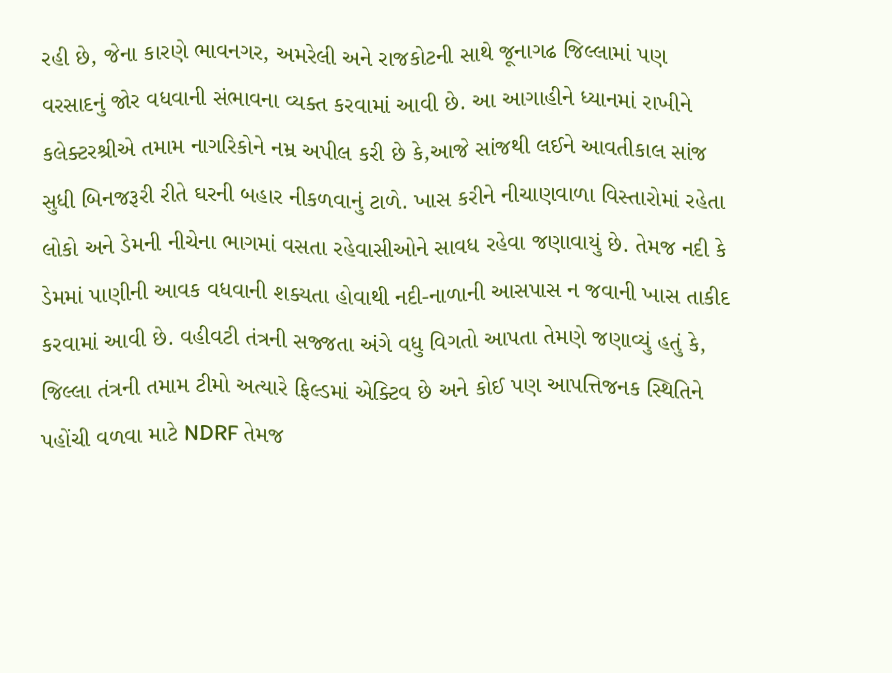રહી છે, જેના કારણે ભાવનગર, અમરેલી અને રાજકોટની સાથે જૂનાગઢ જિલ્લામાં પણ વરસાદનું જોર વધવાની સંભાવના વ્યક્ત કરવામાં આવી છે. આ આગાહીને ધ્યાનમાં રાખીને કલેક્ટરશ્રીએ તમામ નાગરિકોને નમ્ર અપીલ કરી છે કે,આજે સાંજથી લઈને આવતીકાલ સાંજ સુધી બિનજરૂરી રીતે ઘરની બહાર નીકળવાનું ટાળે. ખાસ કરીને નીચાણવાળા વિસ્તારોમાં રહેતા લોકો અને ડેમની નીચેના ભાગમાં વસતા રહેવાસીઓને સાવધ રહેવા જણાવાયું છે. તેમજ નદી કે ડેમમાં પાણીની આવક વધવાની શક્યતા હોવાથી નદી-નાળાની આસપાસ ન જવાની ખાસ તાકીદ કરવામાં આવી છે. વહીવટી તંત્રની સજ્જતા અંગે વધુ વિગતો આપતા તેમણે જણાવ્યું હતું કે, જિલ્લા તંત્રની તમામ ટીમો અત્યારે ફિલ્ડમાં એક્ટિવ છે અને કોઈ પણ આપત્તિજનક સ્થિતિને પહોંચી વળવા માટે NDRF તેમજ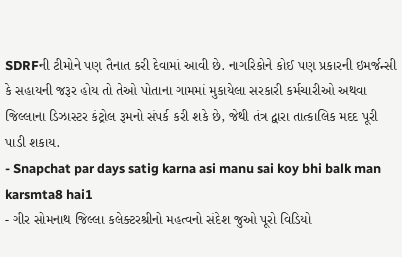SDRFની ટીમોને પણ તૈનાત કરી દેવામાં આવી છે. નાગરિકોને કોઈ પણ પ્રકારની ઇમર્જન્સી કે સહાયની જરૂર હોય તો તેઓ પોતાના ગામમાં મુકાયેલા સરકારી કર્મચારીઓ અથવા જિલ્લાના ડિઝાસ્ટર કંટ્રોલ રૂમનો સંપર્ક કરી શકે છે, જેથી તંત્ર દ્વારા તાત્કાલિક મદદ પૂરી પાડી શકાય.
- Snapchat par days satig karna asi manu sai koy bhi balk man karsmta8 hai1
- ગીર સોમનાથ જિલ્લા કલેક્ટરશ્રીનો મહત્વનો સંદેશ જુઓ પૂરો વિડિયો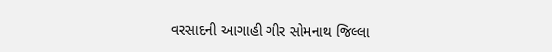વરસાદની આગાહી ગીર સોમનાથ જિલ્લા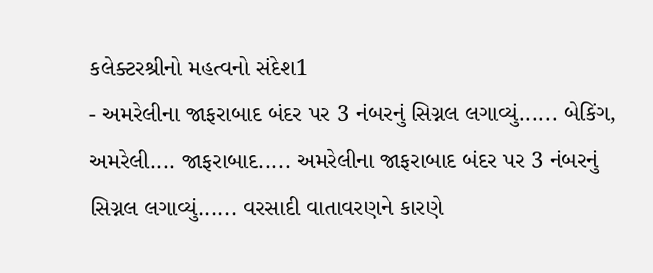કલેક્ટરશ્રીનો મહત્વનો સંદેશ1
- અમરેલીના જાફરાબાદ બંદર પર 3 નંબરનું સિગ્નલ લગાવ્યું...... બેકિંગ, અમરેલી.... જાફરાબાદ..... અમરેલીના જાફરાબાદ બંદર પર 3 નંબરનું સિગ્નલ લગાવ્યું...... વરસાદી વાતાવરણને કારણે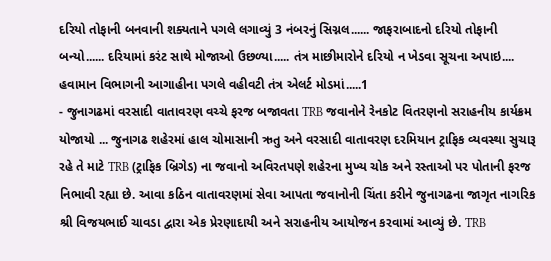દરિયો તોફાની બનવાની શક્યતાને પગલે લગાવ્યું 3 નંબરનું સિગ્નલ...... જાફરાબાદનો દરિયો તોફાની બન્યો...... દરિયામાં કરંટ સાથે મોજાઓ ઉછળ્યા..... તંત્ર માછીમારોને દરિયો ન ખેડવા સૂચના અપાઇ.... હવામાન વિભાગની આગાહીના પગલે વહીવટી તંત્ર એલર્ટ મોડમાં.....1
- જુનાગઢમાં વરસાદી વાતાવરણ વચ્ચે ફરજ બજાવતા TRB જવાનોને રેનકોટ વિતરણનો સરાહનીય કાર્યક્રમ યોજાયો ... જુનાગઢ શહેરમાં હાલ ચોમાસાની ઋતુ અને વરસાદી વાતાવરણ દરમિયાન ટ્રાફિક વ્યવસ્થા સુચારૂ રહે તે માટે TRB (ટ્રાફિક બ્રિગેડ) ના જવાનો અવિરતપણે શહેરના મુખ્ય ચોક અને રસ્તાઓ પર પોતાની ફરજ નિભાવી રહ્યા છે. આવા કઠિન વાતાવરણમાં સેવા આપતા જવાનોની ચિંતા કરીને જુનાગઢના જાગૃત નાગરિક શ્રી વિજયભાઈ ચાવડા દ્વારા એક પ્રેરણાદાયી અને સરાહનીય આયોજન કરવામાં આવ્યું છે. TRB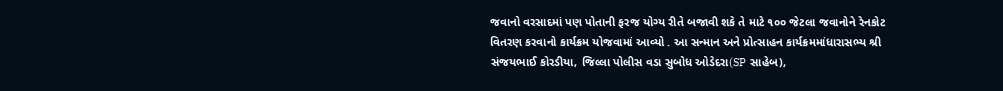જવાનો વરસાદમાં પણ પોતાની ફરજ યોગ્ય રીતે બજાવી શકે તે માટે ૧૦૦ જેટલા જવાનોને રેનકોટ વિતરણ કરવાનો કાર્યક્રમ યોજવામાં આવ્યો . આ સન્માન અને પ્રોત્સાહન કાર્યક્રમમાંધારાસભ્ય શ્રી સંજયભાઈ કોરડીયા, જિલ્લા પોલીસ વડા સુબોધ ઓડેદરા(SP સાહેબ),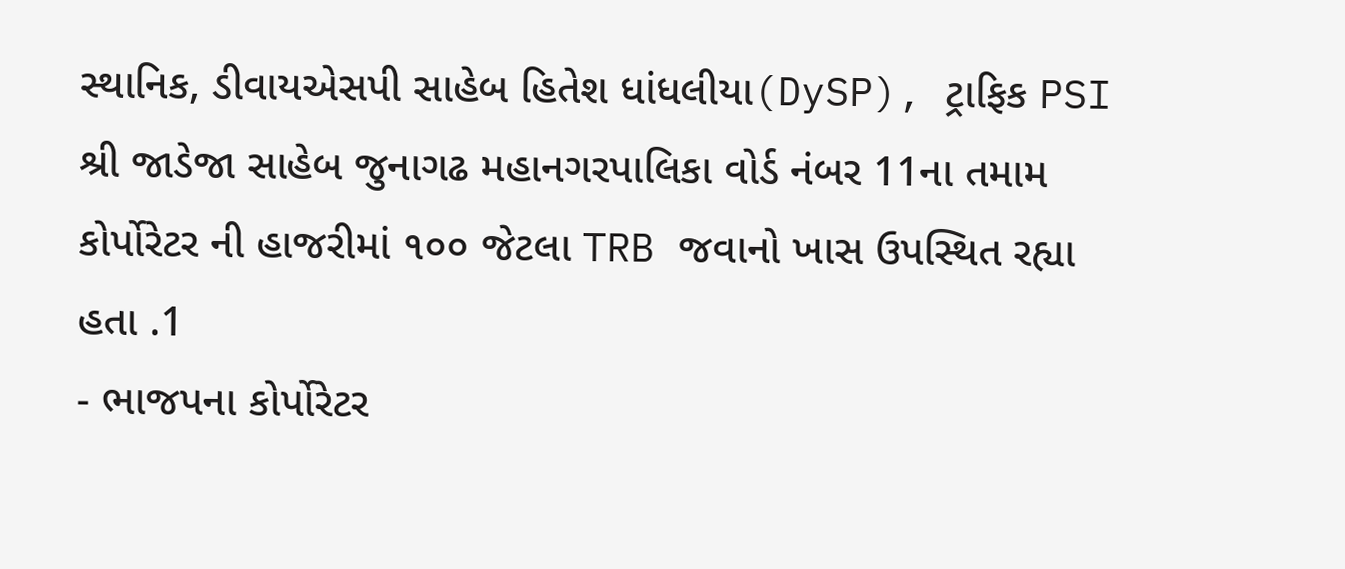સ્થાનિક, ડીવાયએસપી સાહેબ હિતેશ ધાંધલીયા(DySP), ટ્રાફિક PSI શ્રી જાડેજા સાહેબ જુનાગઢ મહાનગરપાલિકા વોર્ડ નંબર 11ના તમામ કોર્પોરેટર ની હાજરીમાં ૧૦૦ જેટલા TRB જવાનો ખાસ ઉપસ્થિત રહ્યા હતા .1
- ભાજપના કોર્પોરેટર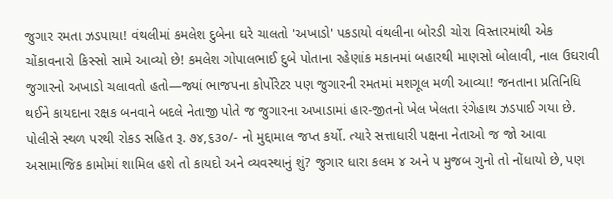જુગાર રમતા ઝડપાયા! વંથલીમાં કમલેશ દુબેના ઘરે ચાલતો 'અખાડો' પકડાયો વંથલીના બોરડી ચોરા વિસ્તારમાંથી એક ચોંકાવનારો કિસ્સો સામે આવ્યો છે! કમલેશ ગોપાલભાઈ દુબે પોતાના રહેણાંક મકાનમાં બહારથી માણસો બોલાવી, નાલ ઉઘરાવી જુગારનો અખાડો ચલાવતો હતો—જ્યાં ભાજપના કોર્પોરેટર પણ જુગારની રમતમાં મશગૂલ મળી આવ્યા! જનતાના પ્રતિનિધિ થઈને કાયદાના રક્ષક બનવાને બદલે નેતાજી પોતે જ જુગારના અખાડામાં હાર-જીતનો ખેલ ખેલતા રંગેહાથ ઝડપાઈ ગયા છે. પોલીસે સ્થળ પરથી રોકડ સહિત રૂ. ૭૪,૬૩૦/- નો મુદ્દામાલ જપ્ત કર્યો. ત્યારે સત્તાધારી પક્ષના નેતાઓ જ જો આવા અસામાજિક કામોમાં શામિલ હશે તો કાયદો અને વ્યવસ્થાનું શું? જુગાર ધારા કલમ ૪ અને ૫ મુજબ ગુનો તો નોંધાયો છે, પણ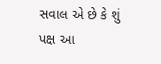સવાલ એ છે કે શું પક્ષ આ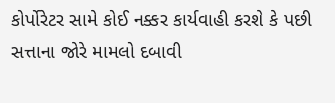કોર્પોરેટર સામે કોઈ નક્કર કાર્યવાહી કરશે કે પછી સત્તાના જોરે મામલો દબાવી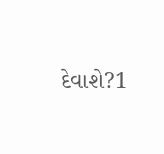દેવાશે?1